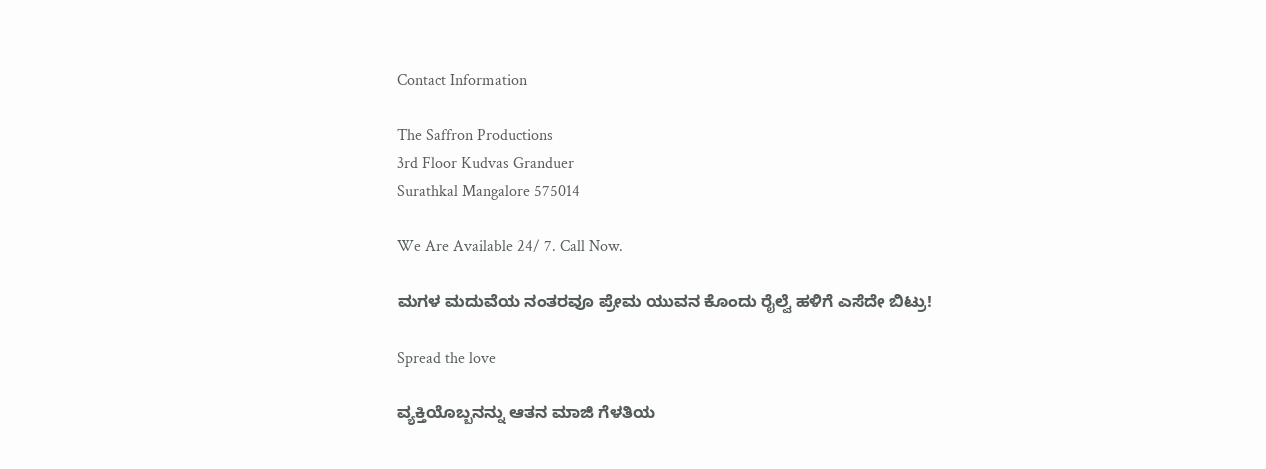Contact Information

The Saffron Productions
3rd Floor Kudvas Granduer
Surathkal Mangalore 575014

We Are Available 24/ 7. Call Now.

ಮಗಳ ಮದುವೆಯ ನಂತರವೂ ಪ್ರೇಮ ಯುವನ ಕೊಂದು ರೈಲ್ವೆ ಹಳಿಗೆ ಎಸೆದೇ ಬಿಟ್ರು!

Spread the love

ವ್ಯಕ್ತಿಯೊಬ್ಬನನ್ನು ಆತನ ಮಾಜಿ ಗೆಳತಿಯ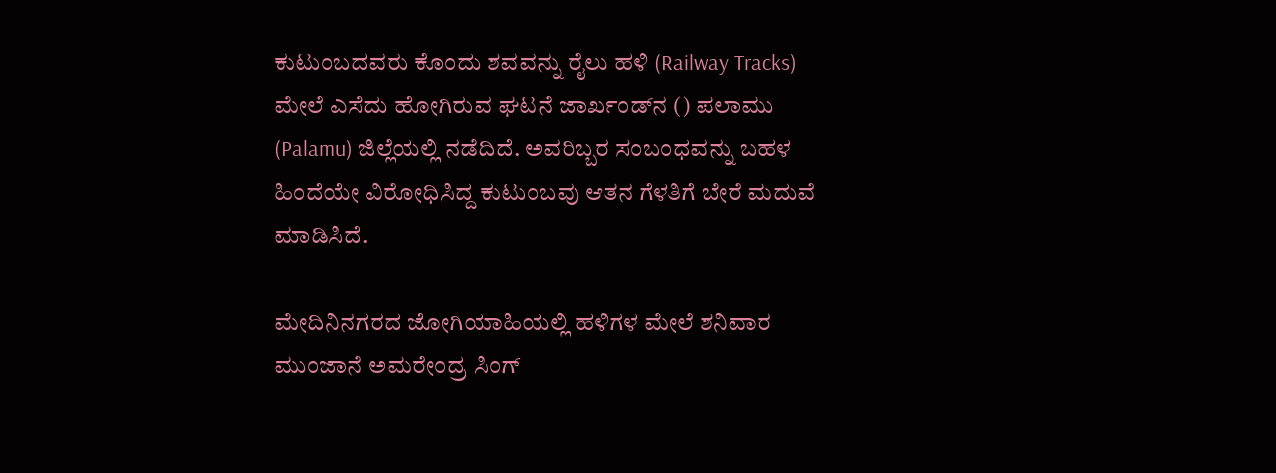ಕುಟುಂಬದವರು ಕೊಂದು ಶವವನ್ನು ರೈಲು ಹಳಿ (Railway Tracks) ಮೇಲೆ ಎಸೆದು ಹೋಗಿರುವ ಘಟನೆ ಜಾರ್ಖಂಡ್‌ನ () ಪಲಾಮು (Palamu) ಜಿಲ್ಲೆಯಲ್ಲಿ ನಡೆದಿದೆ. ಅವರಿಬ್ಬರ ಸಂಬಂಧವನ್ನು ಬಹಳ ಹಿಂದೆಯೇ ವಿರೋಧಿಸಿದ್ದ ಕುಟುಂಬವು ಆತನ ಗೆಳತಿಗೆ ಬೇರೆ ಮದುವೆ ಮಾಡಿಸಿದೆ.

ಮೇದಿನಿನಗರದ ಜೋಗಿಯಾಹಿಯಲ್ಲಿ ಹಳಿಗಳ ಮೇಲೆ ಶನಿವಾರ ಮುಂಜಾನೆ ಅಮರೇಂದ್ರ ಸಿಂಗ್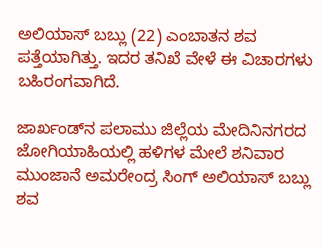ಅಲಿಯಾಸ್ ಬಬ್ಲು (22) ಎಂಬಾತನ ಶವ ಪತ್ತೆಯಾಗಿತ್ತು. ಇದರ ತನಿಖೆ ವೇಳೆ ಈ ವಿಚಾರಗಳು ಬಹಿರಂಗವಾಗಿದೆ.

ಜಾರ್ಖಂಡ್‌ನ ಪಲಾಮು ಜಿಲ್ಲೆಯ ಮೇದಿನಿನಗರದ ಜೋಗಿಯಾಹಿಯಲ್ಲಿ ಹಳಿಗಳ ಮೇಲೆ ಶನಿವಾರ ಮುಂಜಾನೆ ಅಮರೇಂದ್ರ ಸಿಂಗ್ ಅಲಿಯಾಸ್ ಬಬ್ಲು ಶವ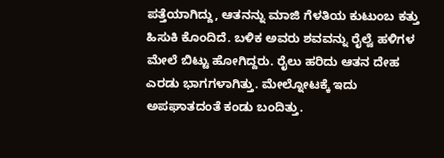ಪತ್ತೆಯಾಗಿದ್ದು, ಆತನನ್ನು ಮಾಜಿ ಗೆಳತಿಯ ಕುಟುಂಬ ಕತ್ತು ಹಿಸುಕಿ ಕೊಂದಿದೆ. ಬಳಿಕ ಅವರು ಶವವನ್ನು ರೈಲ್ವೆ ಹಳಿಗಳ ಮೇಲೆ ಬಿಟ್ಟು ಹೋಗಿದ್ದರು. ರೈಲು ಹರಿದು ಆತನ ದೇಹ ಎರಡು ಭಾಗಗಳಾಗಿತ್ತು. ಮೇಲ್ನೋಟಕ್ಕೆ ಇದು ಅಪಘಾತದಂತೆ ಕಂಡು ಬಂದಿತ್ತು.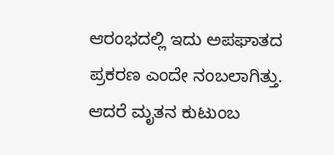ಆರಂಭದಲ್ಲಿ ಇದು ಅಪಘಾತದ ಪ್ರಕರಣ ಎಂದೇ ನಂಬಲಾಗಿತ್ತು. ಆದರೆ ಮೃತನ ಕುಟುಂಬ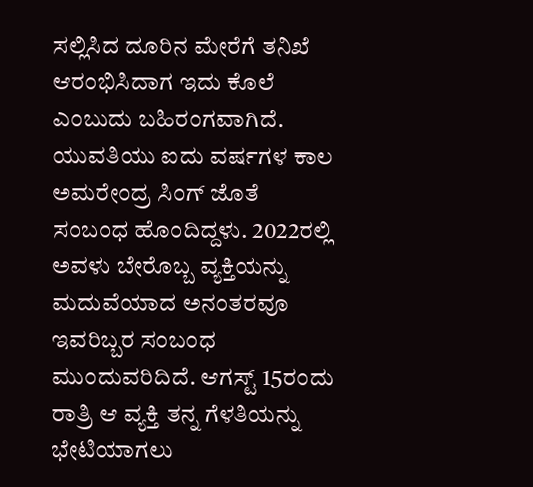ಸಲ್ಲಿಸಿದ ದೂರಿನ ಮೇರೆಗೆ ತನಿಖೆ ಆರಂಭಿಸಿದಾಗ ಇದು ಕೊಲೆ ಎಂಬುದು ಬಹಿರಂಗವಾಗಿದೆ. ಯುವತಿಯು ಐದು ವರ್ಷಗಳ ಕಾಲ ಅಮರೇಂದ್ರ ಸಿಂಗ್ ಜೊತೆ ಸಂಬಂಧ ಹೊಂದಿದ್ದಳು. 2022ರಲ್ಲಿ ಅವಳು ಬೇರೊಬ್ಬ ವ್ಯಕ್ತಿಯನ್ನು ಮದುವೆಯಾದ ಅನಂತರವೂ ಇವರಿಬ್ಬರ ಸಂಬಂಧ ಮುಂದುವರಿದಿದೆ. ಆಗಸ್ಟ್ 15ರಂದು ರಾತ್ರಿ ಆ ವ್ಯಕ್ತಿ ತನ್ನ ಗೆಳತಿಯನ್ನು ಭೇಟಿಯಾಗಲು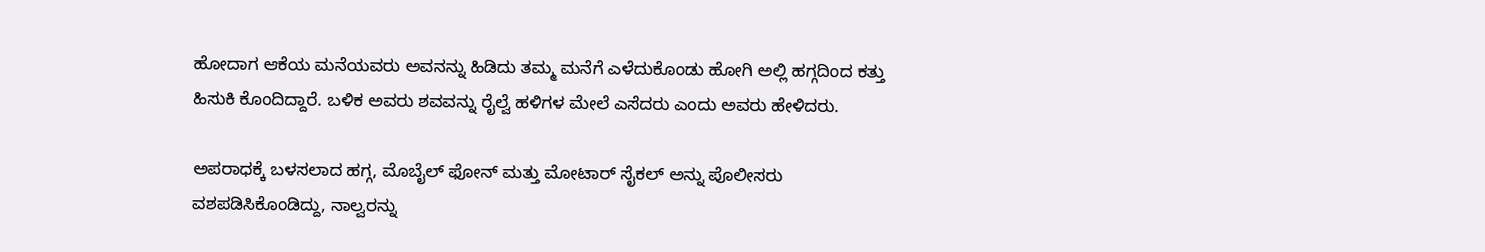ಹೋದಾಗ ಆಕೆಯ ಮನೆಯವರು ಅವನನ್ನು ಹಿಡಿದು ತಮ್ಮ ಮನೆಗೆ ಎಳೆದುಕೊಂಡು ಹೋಗಿ ಅಲ್ಲಿ ಹಗ್ಗದಿಂದ ಕತ್ತು ಹಿಸುಕಿ ಕೊಂದಿದ್ದಾರೆ. ಬಳಿಕ ಅವರು ಶವವನ್ನು ರೈಲ್ವೆ ಹಳಿಗಳ ಮೇಲೆ ಎಸೆದರು ಎಂದು ಅವರು ಹೇಳಿದರು.

ಅಪರಾಧಕ್ಕೆ ಬಳಸಲಾದ ಹಗ್ಗ, ಮೊಬೈಲ್ ಫೋನ್ ಮತ್ತು ಮೋಟಾರ್ ಸೈಕಲ್ ಅನ್ನು ಪೊಲೀಸರು ವಶಪಡಿಸಿಕೊಂಡಿದ್ದು, ನಾಲ್ವರನ್ನು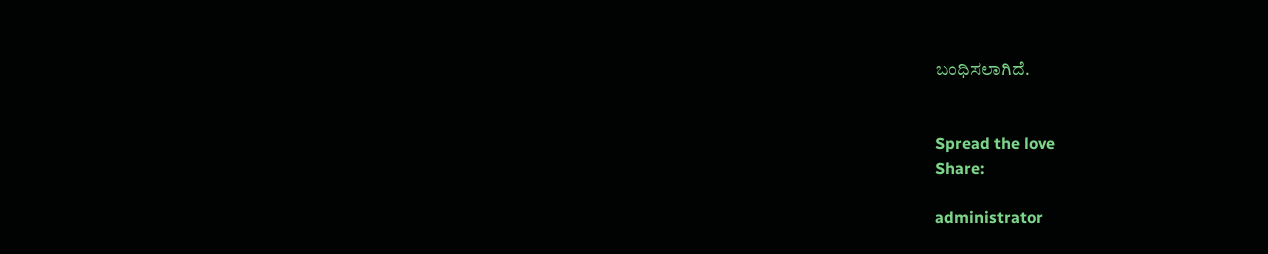ಬಂಧಿಸಲಾಗಿದೆ.


Spread the love
Share:

administrator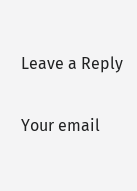Leave a Reply

Your email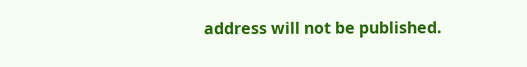address will not be published.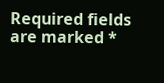Required fields are marked *